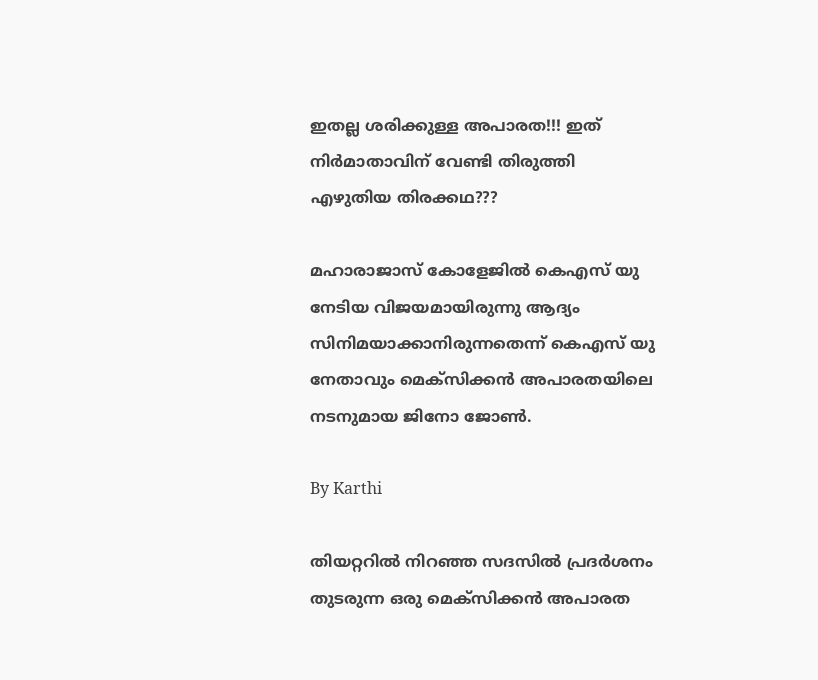ഇതല്ല ശരിക്കുള്ള അപാരത!!! ഇത് നിര്‍മാതാവിന് വേണ്ടി തിരുത്തി എഴുതിയ തിരക്കഥ???

മഹാരാജാസ് കോളേജില്‍ കെഎസ് യു നേടിയ വിജയമായിരുന്നു ആദ്യം സിനിമയാക്കാനിരുന്നതെന്ന് കെഎസ് യു നേതാവും മെക്‌സിക്കന്‍ അപാരതയിലെ നടനുമായ ജിനോ ജോണ്‍.

By Karthi

തിയറ്ററില്‍ നിറഞ്ഞ സദസില്‍ പ്രദര്‍ശനം തുടരുന്ന ഒരു മെക്‌സിക്കന്‍ അപാരത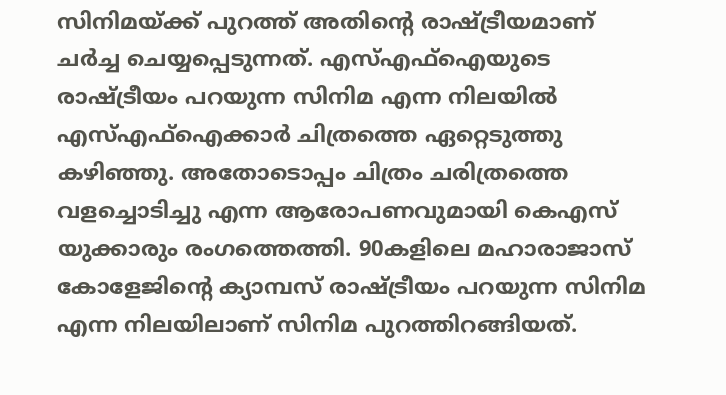സിനിമയ്ക്ക് പുറത്ത് അതിന്റെ രാഷ്ട്രീയമാണ് ചര്‍ച്ച ചെയ്യപ്പെടുന്നത്. എസ്എഫ്‌ഐയുടെ രാഷ്ട്രീയം പറയുന്ന സിനിമ എന്ന നിലയില്‍ എസ്എഫ്‌ഐക്കാര്‍ ചിത്രത്തെ ഏറ്റെടുത്തു കഴിഞ്ഞു. അതോടൊപ്പം ചിത്രം ചരിത്രത്തെ വളച്ചൊടിച്ചു എന്ന ആരോപണവുമായി കെഎസ് യുക്കാരും രംഗത്തെത്തി. 90കളിലെ മഹാരാജാസ് കോളേജിന്റെ ക്യാമ്പസ് രാഷ്ട്രീയം പറയുന്ന സിനിമ എന്ന നിലയിലാണ് സിനിമ പുറത്തിറങ്ങിയത്.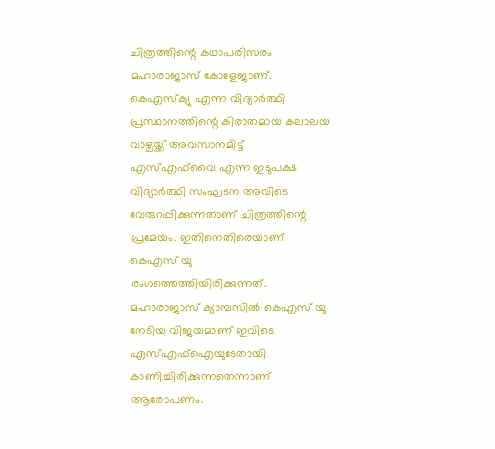ചിത്രത്തിന്റെ കഥാപരിസരം മഹാരാജാസ് കോളേജാണ്. കെഎസ്‌ക്യു എന്ന വിദ്യാര്‍ത്ഥി പ്രസ്ഥാനത്തിന്റെ കിരാതമായ കലാലയ വാഴ്ചയ്ക്ക് അവസാനമിട്ട് എസ്എഫ്‌വൈ എന്ന ഇടുപക്ഷ വിദ്യാര്‍ത്ഥി സംഘടന അവിടെ വേരുറപ്പിക്കുന്നതാണ് ചിത്രത്തിന്റെ പ്രമേയം. ഇതിനെതിരെയാണ് കെഎസ് യു രംഗത്തെത്തിയിരിക്കുന്നത്. മഹാരാജാസ് ക്യാമ്പസില്‍ കെഎസ് യു നേടിയ വിജയമാണ് ഇവിടെ എസ്എഫ്‌ഐയുടേതായി കാണിച്ചിരിക്കുന്നതെന്നാണ് ആരോപണം.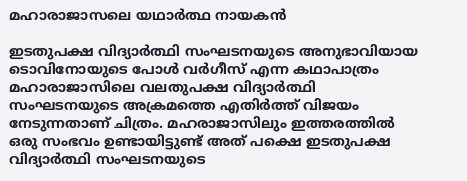മഹാരാജാസലെ യഥാര്‍ത്ഥ നായകന്‍

ഇടതുപക്ഷ വിദ്യാര്‍ത്ഥി സംഘടനയുടെ അനുഭാവിയായ ടൊവിനോയുടെ പോള്‍ വര്‍ഗീസ് എന്ന കഥാപാത്രം മഹാരാജാസിലെ വലതുപക്ഷ വിദ്യാര്‍ത്ഥി സംഘടനയുടെ അക്രമത്തെ എതിര്‍ത്ത് വിജയം നേടുന്നതാണ് ചിത്രം. മഹരാജാസിലും ഇത്തരത്തില്‍ ഒരു സംഭവം ഉണ്ടായിട്ടുണ്ട് അത് പക്ഷെ ഇടതുപക്ഷ വിദ്യാര്‍ത്ഥി സംഘടനയുടെ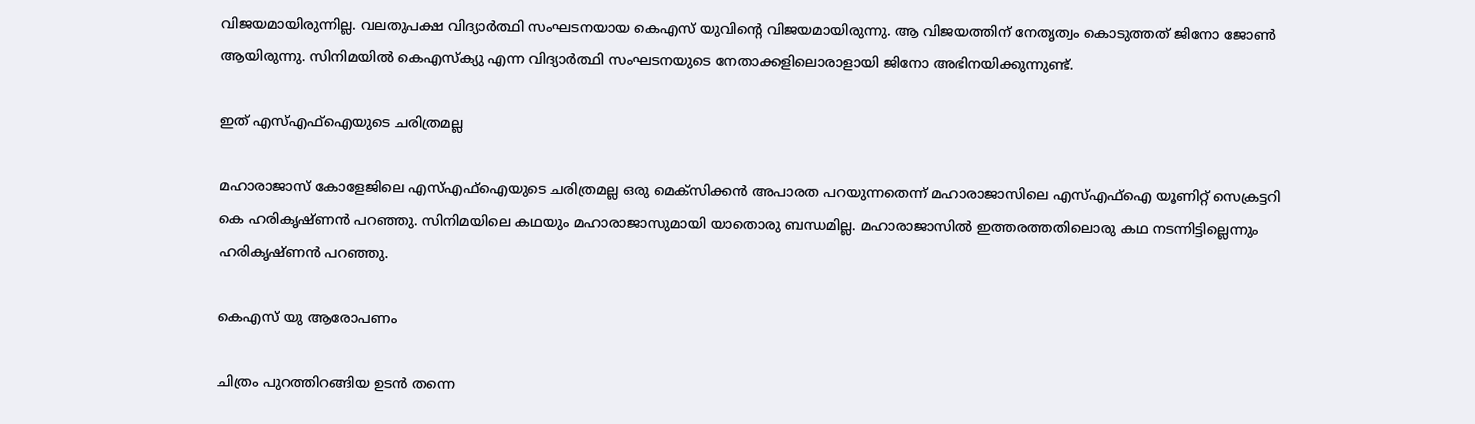വിജയമായിരുന്നില്ല. വലതുപക്ഷ വിദ്യാര്‍ത്ഥി സംഘടനയായ കെഎസ് യുവിന്റെ വിജയമായിരുന്നു. ആ വിജയത്തിന് നേതൃത്വം കൊടുത്തത് ജിനോ ജോണ്‍ ആയിരുന്നു. സിനിമയില്‍ കെഎസ്‌ക്യു എന്ന വിദ്യാര്‍ത്ഥി സംഘടനയുടെ നേതാക്കളിലൊരാളായി ജിനോ അഭിനയിക്കുന്നുണ്ട്.

ഇത് എസ്എഫ്‌ഐയുടെ ചരിത്രമല്ല

മഹാരാജാസ് കോളേജിലെ എസ്എഫ്‌ഐയുടെ ചരിത്രമല്ല ഒരു മെക്‌സിക്കന്‍ അപാരത പറയുന്നതെന്ന് മഹാരാജാസിലെ എസ്എഫ്‌ഐ യൂണിറ്റ് സെക്രട്ടറി കെ ഹരികൃഷ്ണന്‍ പറഞ്ഞു. സിനിമയിലെ കഥയും മഹാരാജാസുമായി യാതൊരു ബന്ധമില്ല. മഹാരാജാസില്‍ ഇത്തരത്തതിലൊരു കഥ നടന്നിട്ടില്ലെന്നും ഹരികൃഷ്ണന്‍ പറഞ്ഞു.

കെഎസ് യു ആരോപണം

ചിത്രം പുറത്തിറങ്ങിയ ഉടന്‍ തന്നെ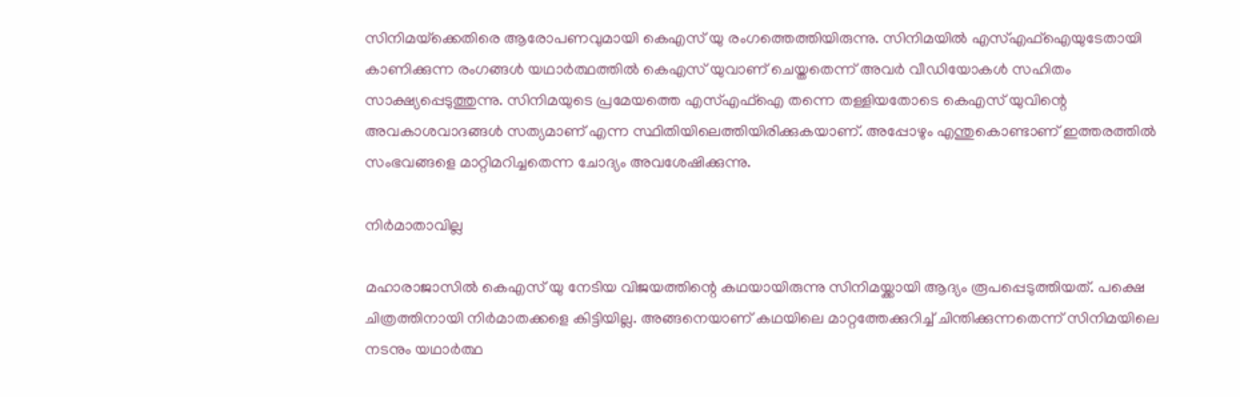സിനിമയ്‌ക്കെതിരെ ആരോപണവുമായി കെഎസ് യു രംഗത്തെത്തിയിരുന്നു. സിനിമയില്‍ എസ്എഫ്‌ഐയുടേതായി കാണിക്കുന്ന രംഗങ്ങള്‍ യഥാര്‍ത്ഥത്തില്‍ കെഎസ് യുവാണ് ചെയ്തതെന്ന് അവര്‍ വീഡിയോകള്‍ സഹിതം സാക്ഷ്യപ്പെടുത്തുന്നു. സിനിമയുടെ പ്രമേയത്തെ എസ്എഫ്‌ഐ തന്നെ തള്ളിയതോടെ കെഎസ് യുവിന്റെ അവകാശവാദങ്ങള്‍ സത്യമാണ് എന്ന സ്ഥിതിയിലെത്തിയിരിക്കുകയാണ്. അപ്പോഴും എന്തുകൊണ്ടാണ് ഇത്തരത്തില്‍ സംഭവങ്ങളെ മാറ്റിമറിച്ചതെന്ന ചോദ്യം അവശേഷിക്കുന്നു.

നിര്‍മാതാവില്ല

മഹാരാജാസില്‍ കെഎസ് യു നേടിയ വിജയത്തിന്റെ കഥയായിരുന്നു സിനിമയ്ക്കായി ആദ്യം രൂപപ്പെടുത്തിയത്. പക്ഷെ ചിത്രത്തിനായി നിര്‍മാതക്കളെ കിട്ടിയില്ല. അങ്ങനെയാണ് കഥയിലെ മാറ്റത്തേക്കുറിച്ച് ചിന്തിക്കുന്നതെന്ന് സിനിമയിലെ നടനും യഥാര്‍ത്ഥ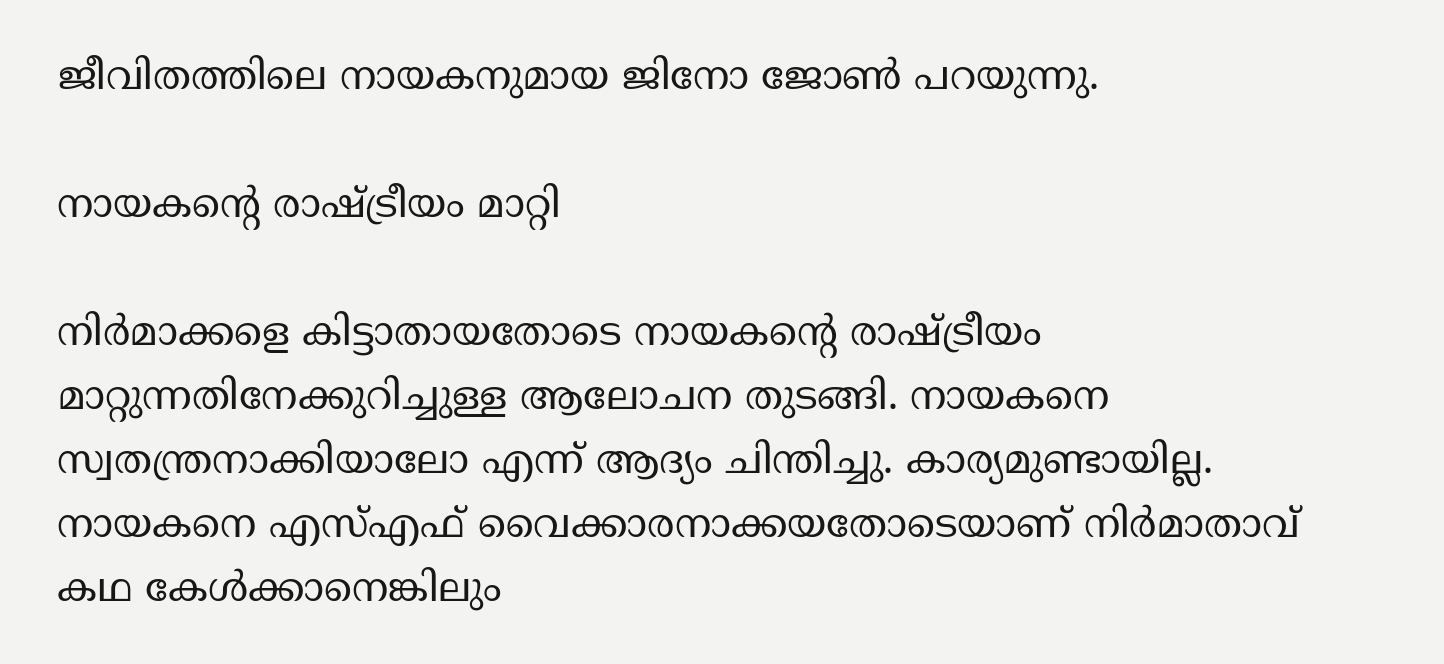ജീവിതത്തിലെ നായകനുമായ ജിനോ ജോണ്‍ പറയുന്നു.

നായകന്റെ രാഷ്ട്രീയം മാറ്റി

നിര്‍മാക്കളെ കിട്ടാതായതോടെ നായകന്റെ രാഷ്ട്രീയം മാറ്റുന്നതിനേക്കുറിച്ചുള്ള ആലോചന തുടങ്ങി. നായകനെ സ്വതന്ത്രനാക്കിയാലോ എന്ന് ആദ്യം ചിന്തിച്ചു. കാര്യമുണ്ടായില്ല. നായകനെ എസ്എഫ് വൈക്കാരനാക്കയതോടെയാണ് നിര്‍മാതാവ് കഥ കേള്‍ക്കാനെങ്കിലും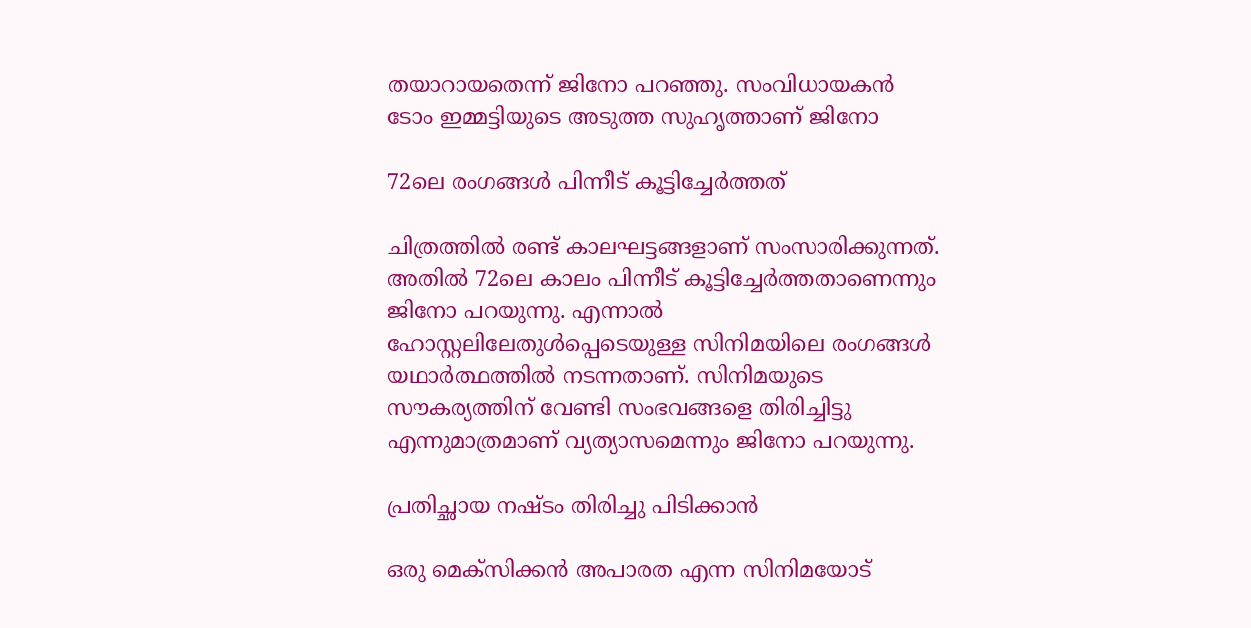തയാറായതെന്ന് ജിനോ പറഞ്ഞു. സംവിധായകന്‍ ടോം ഇമ്മട്ടിയുടെ അടുത്ത സുഹൃത്താണ് ജിനോ

72ലെ രംഗങ്ങള്‍ പിന്നീട് കൂട്ടിച്ചേര്‍ത്തത്

ചിത്രത്തില്‍ രണ്ട് കാലഘട്ടങ്ങളാണ് സംസാരിക്കുന്നത്. അതില്‍ 72ലെ കാലം പിന്നീട് കൂട്ടിച്ചേര്‍ത്തതാണെന്നും ജിനോ പറയുന്നു. എന്നാല്‍ ഹോസ്റ്റലിലേതുള്‍പ്പെടെയുള്ള സിനിമയിലെ രംഗങ്ങള്‍ യഥാര്‍ത്ഥത്തില്‍ നടന്നതാണ്. സിനിമയുടെ സൗകര്യത്തിന് വേണ്ടി സംഭവങ്ങളെ തിരിച്ചിട്ടു എന്നുമാത്രമാണ് വ്യത്യാസമെന്നും ജിനോ പറയുന്നു.

പ്രതിച്ഛായ നഷ്ടം തിരിച്ചു പിടിക്കാന്‍

ഒരു മെക്‌സിക്കന്‍ അപാരത എന്ന സിനിമയോട്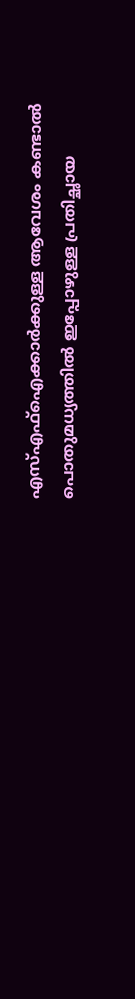എസ്എഫ്‌ഐക്കാര്‍ക്കുള്ള ആവേശം കണ്ടാല്‍ പൊതുമധ്യത്തില്‍ ഇപ്പോഴുള്ള പ്രതിച്ഛായ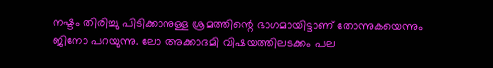നഷ്ടം തിരിച്ചു പിടിക്കാനുള്ള ശ്രമത്തിന്റെ ഭാഗമായിട്ടാണ് തോന്നുകയെന്നും ജിനോ പറയുന്നു. ലോ അക്കാദമി വിഷയത്തിലടക്കം പല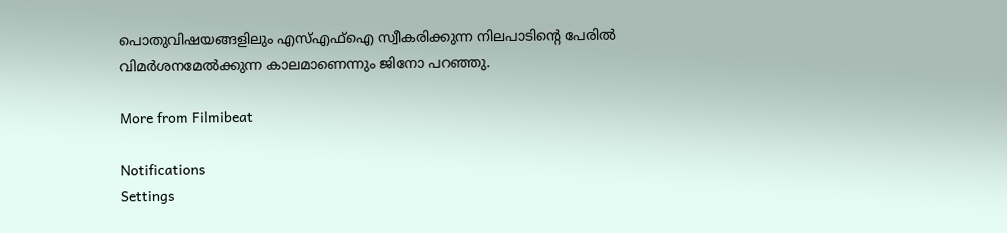പൊതുവിഷയങ്ങളിലും എസ്എഫ്‌ഐ സ്വീകരിക്കുന്ന നിലപാടിന്റെ പേരില്‍ വിമര്‍ശനമേല്‍ക്കുന്ന കാലമാണെന്നും ജിനോ പറഞ്ഞു.

More from Filmibeat

Notifications
Settings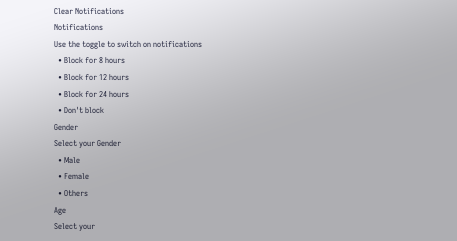Clear Notifications
Notifications
Use the toggle to switch on notifications
  • Block for 8 hours
  • Block for 12 hours
  • Block for 24 hours
  • Don't block
Gender
Select your Gender
  • Male
  • Female
  • Others
Age
Select your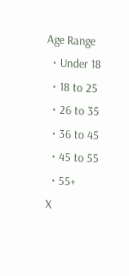Age Range
  • Under 18
  • 18 to 25
  • 26 to 35
  • 36 to 45
  • 45 to 55
  • 55+
X